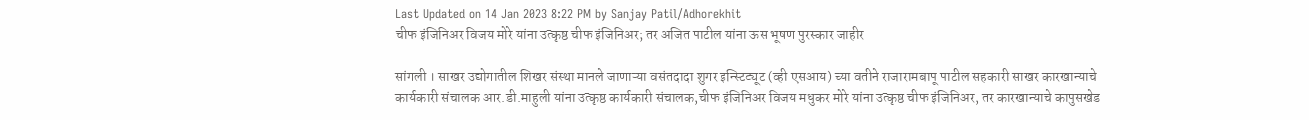Last Updated on 14 Jan 2023 8:22 PM by Sanjay Patil/Adhorekhit
चीफ इंजिनिअर विजय मोरे यांना उत्कृष्ठ चीफ इंजिनिअर; तर अजित पाटील यांना ऊस भूषण पुरस्कार जाहीर

सांगली । साखर उद्योगातील शिखर संस्था मानले जाणाऱ्या वसंतदादा शुगर इन्स्टिट्यूट (व्ही एसआय) च्या वतीने राजारामबापू पाटील सहकारी साखर कारखान्याचे कार्यकारी संचालक आर.डी.माहुली यांना उत्कृष्ठ कार्यकारी संचालक,चीफ इंजिनिअर विजय मधुकर मोरे यांना उत्कृष्ठ चीफ इंजिनिअर, तर कारखान्याचे कापुसखेड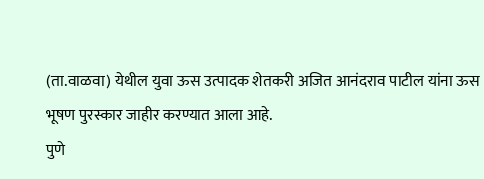(ता.वाळवा) येथील युवा ऊस उत्पादक शेतकरी अजित आनंदराव पाटील यांना ऊस भूषण पुरस्कार जाहीर करण्यात आला आहे.
पुणे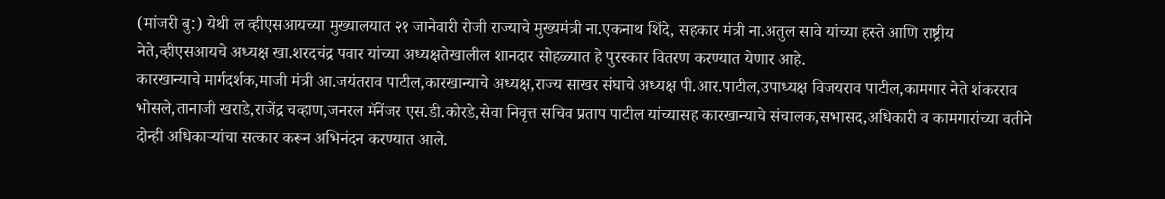(मांजरी बु:) येथी ल व्हीएसआयच्या मुख्यालयात २१ जानेवारी रोजी राज्याचे मुख्यमंत्री ना.एकनाथ शिंदे, सहकार मंत्री ना.अतुल सावे यांच्या हस्ते आणि राष्ट्रीय नेते,व्हीएसआयचे अध्यक्ष खा.शरदचंद्र पवार यांच्या अध्यक्षतेखालील शानदार सोहळ्यात हे पुरस्कार वितरण करण्यात येणार आहे.
कारखान्याचे मार्गदर्शक,माजी मंत्री आ.जयंतराव पाटील,कारखान्याचे अध्यक्ष,राज्य साखर संघाचे अध्यक्ष पी.आर.पाटील,उपाध्यक्ष विजयराव पाटील,कामगार नेते शंकरराव भोसले,तानाजी खराडे,राजेंद्र चव्हाण,जनरल मॅनेंजर एस.डी.कोरडे,सेवा निवृत्त सचिव प्रताप पाटील यांच्यासह कारखान्याचे संचालक,सभासद,अधिकारी व कामगारांच्या वतीने दोन्ही अधिकाऱ्यांचा सत्कार करून अभिनंदन करण्यात आले.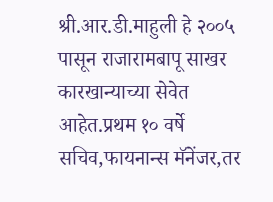श्री.आर.डी.माहुली हे २००५ पासून राजारामबापू साखर कारखान्याच्या सेवेत आहेत.प्रथम १० वर्षे सचिव,फायनान्स मॅनेंजर,तर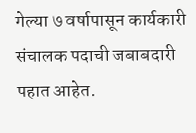गेल्या ७ वर्षापासून कार्यकारी संचालक पदाची जबाबदारी पहात आहेत.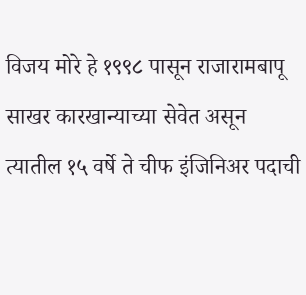विजय मोरे हे १९९८ पासून राजारामबापू साखर कारखान्याच्या सेवेत असून त्यातील १५ वर्षे ते चीफ इंजिनिअर पदाची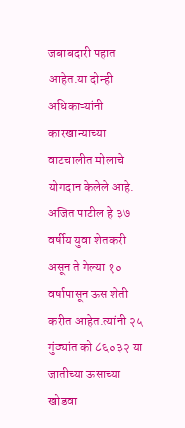जबाबदारी पहात आहेत.या दोन्ही अधिकाऱ्यांनी कारखान्याच्या वाटचालीत मोलाचे योगदान केलेले आहे.
अजित पाटील हे ३७ वर्षीय युवा शेतकरी असून ते गेल्या १० वर्षापासून ऊस शेती करीत आहेत.त्यांनी २५ गुंठ्यांत को ८६०३२ या जातीच्या ऊसाच्या खोडवा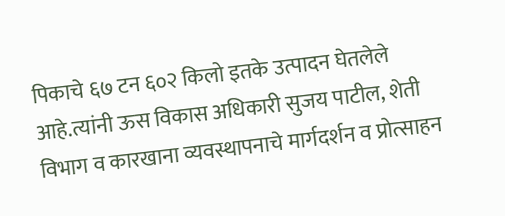पिकाचे ६७ टन ६०२ किलो इतके उत्पादन घेतलेले आहे.त्यांनी ऊस विकास अधिकारी सुजय पाटील, शेती विभाग व कारखाना व्यवस्थापनाचे मार्गदर्शन व प्रोत्साहन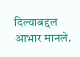दिल्याबद्दल आभार मानले.